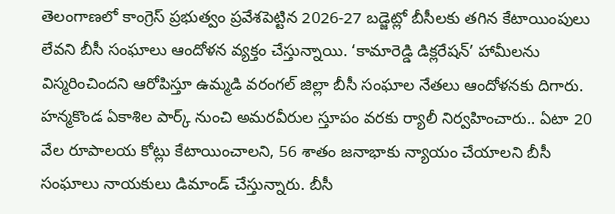తెలంగాణలో కాంగ్రెస్ ప్రభుత్వం ప్రవేశపెట్టిన 2026-27 బడ్జెట్లో బీసీలకు తగిన కేటాయింపులు లేవని బీసీ సంఘాలు ఆందోళన వ్యక్తం చేస్తున్నాయి. ‘కామారెడ్డి డిక్లరేషన్’ హామీలను విస్మరించిందని ఆరోపిస్తూ ఉమ్మడి వరంగల్ జిల్లా బీసీ సంఘాల నేతలు ఆందోళనకు దిగారు. హన్మకొండ ఏకాశిల పార్క్ నుంచి అమరవీరుల స్తూపం వరకు ర్యాలీ నిర్వహించారు.. ఏటా 20 వేల రూపాలయ కోట్లు కేటాయించాలని, 56 శాతం జనాభాకు న్యాయం చేయాలని బీసీ సంఘాలు నాయకులు డిమాండ్ చేస్తున్నారు. బీసీ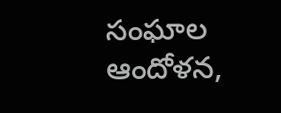సంఘాల ఆందోళన,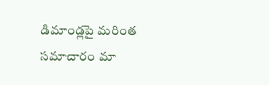డిమాండ్లపై మరింత సమాచారం మా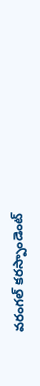వరంగల్ కరస్పాండెంట్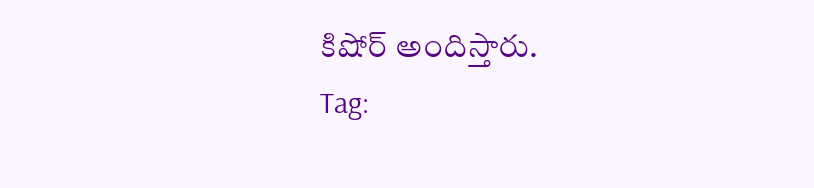కిషోర్ అందిస్తారు.
Tag: